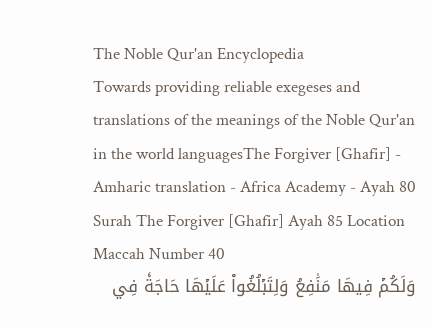The Noble Qur'an Encyclopedia
Towards providing reliable exegeses and translations of the meanings of the Noble Qur'an in the world languagesThe Forgiver [Ghafir] - Amharic translation - Africa Academy - Ayah 80
Surah The Forgiver [Ghafir] Ayah 85 Location Maccah Number 40
وَلَكُمۡ فِيهَا مَنَٰفِعُ وَلِتَبۡلُغُواْ عَلَيۡهَا حَاجَةٗ فِي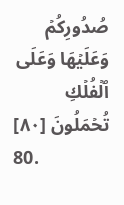صُدُورِكُمۡ وَعَلَيۡهَا وَعَلَى ٱلۡفُلۡكِ تُحۡمَلُونَ [٨٠]
80.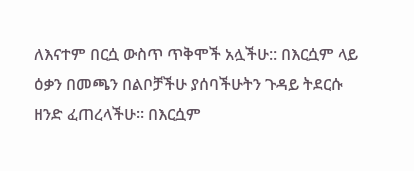ለእናተም በርሷ ውስጥ ጥቅሞች አሏችሁ:: በእርሷም ላይ ዕቃን በመጫን በልቦቻችሁ ያሰባችሁትን ጉዳይ ትደርሱ ዘንድ ፈጠረላችሁ። በእርሷም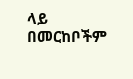ላይ በመርከቦችም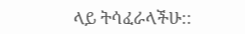ላይ ትሳፈራላችሁ::